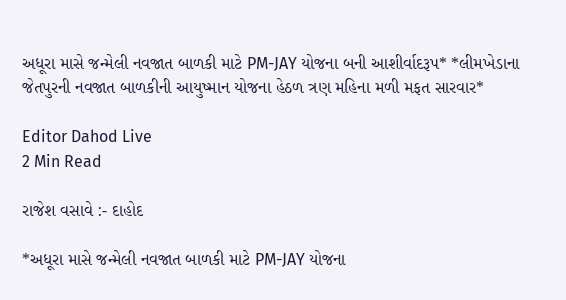અધૂરા માસે જન્મેલી નવજાત બાળકી માટે PM-JAY યોજના બની આશીર્વાદરૂપ* *લીમખેડાના જેતપુરની નવજાત બાળકીની આયુષ્માન યોજના હેઠળ ત્રણ મહિના મળી મફત સારવાર*

Editor Dahod Live
2 Min Read

રાજેશ વસાવે :- દાહોદ

*અધૂરા માસે જન્મેલી નવજાત બાળકી માટે PM-JAY યોજના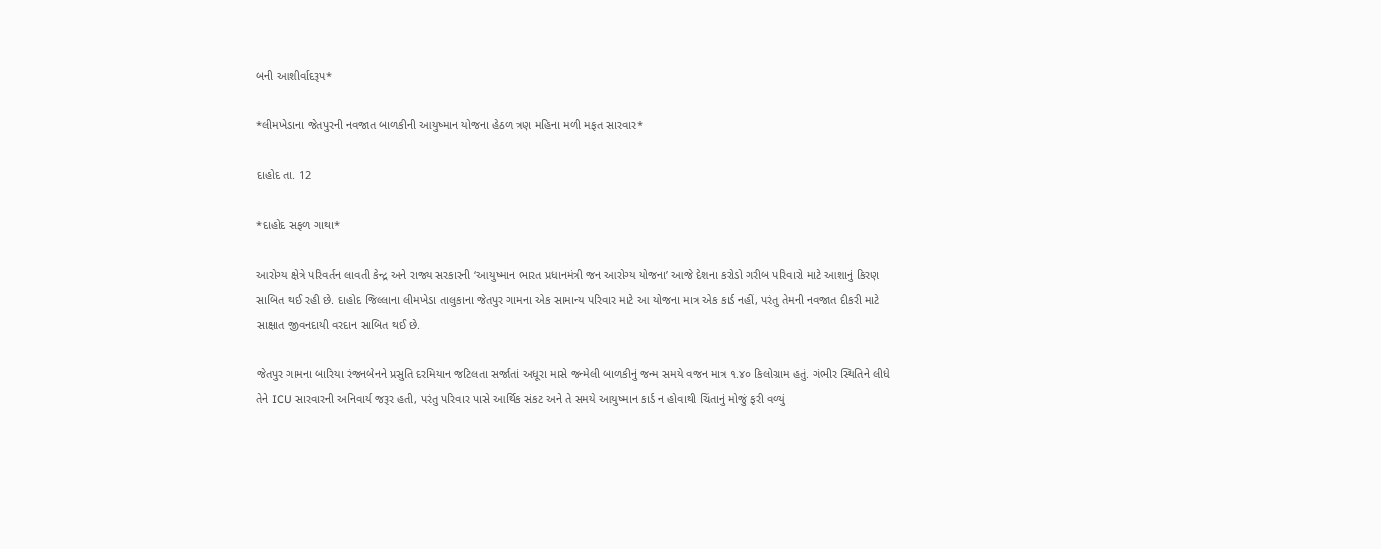બની આશીર્વાદરૂપ*

*લીમખેડાના જેતપુરની નવજાત બાળકીની આયુષ્માન યોજના હેઠળ ત્રણ મહિના મળી મફત સારવાર*

દાહોદ તા. 12

*દાહોદ સફળ ગાથા*

આરોગ્ય ક્ષેત્રે પરિવર્તન લાવતી કેન્દ્ર અને રાજ્ય સરકારની ‘આયુષ્માન ભારત પ્રધાનમંત્રી જન આરોગ્ય યોજના’ આજે દેશના કરોડો ગરીબ પરિવારો માટે આશાનું કિરણ સાબિત થઈ રહી છે. દાહોદ જિલ્લાના લીમખેડા તાલુકાના જેતપુર ગામના એક સામાન્ય પરિવાર માટે આ યોજના માત્ર એક કાર્ડ નહીં, પરંતુ તેમની નવજાત દીકરી માટે સાક્ષાત જીવનદાયી વરદાન સાબિત થઈ છે.

જેતપુર ગામના બારિયા રંજનબેનને પ્રસુતિ દરમિયાન જટિલતા સર્જાતાં અધૂરા માસે જન્મેલી બાળકીનું જન્મ સમયે વજન માત્ર ૧.૪૦ કિલોગ્રામ હતું. ગંભીર સ્થિતિને લીધે તેને ICU સારવારની અનિવાર્ય જરૂર હતી, પરંતુ પરિવાર પાસે આર્થિક સંકટ અને તે સમયે આયુષ્માન કાર્ડ ન હોવાથી ચિંતાનું મોજું ફરી વળ્યું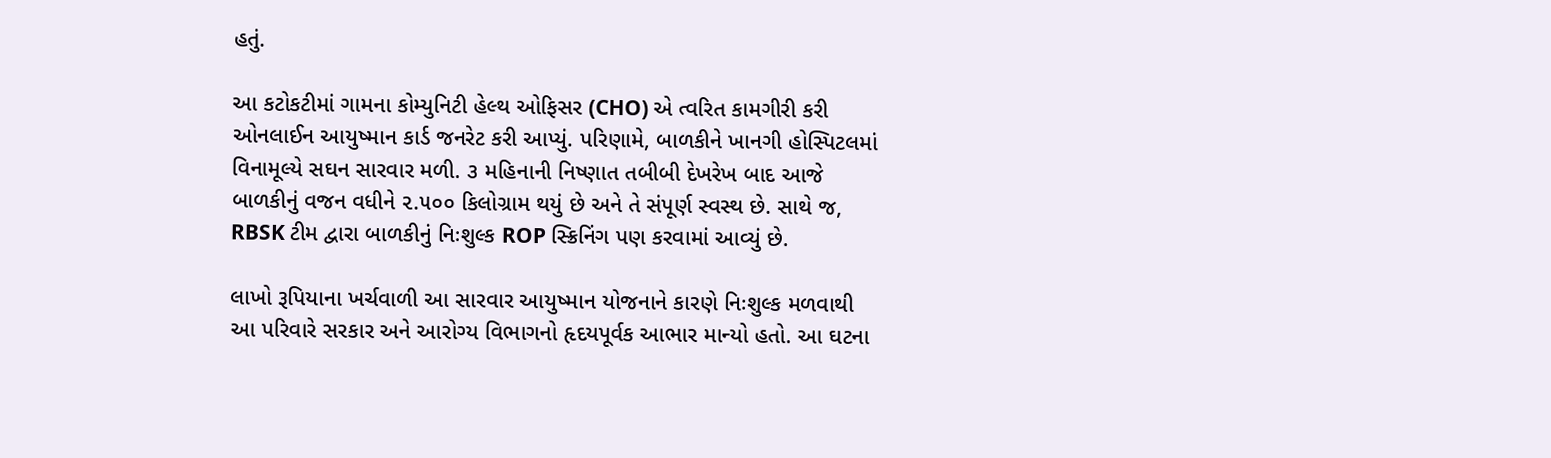હતું.

આ કટોકટીમાં ગામના કોમ્યુનિટી હેલ્થ ઓફિસર (CHO) એ ત્વરિત કામગીરી કરી ઓનલાઈન આયુષ્માન કાર્ડ જનરેટ કરી આપ્યું. પરિણામે, બાળકીને ખાનગી હોસ્પિટલમાં વિનામૂલ્યે સઘન સારવાર મળી. ૩ મહિનાની નિષ્ણાત તબીબી દેખરેખ બાદ આજે બાળકીનું વજન વધીને ૨.૫૦૦ કિલોગ્રામ થયું છે અને તે સંપૂર્ણ સ્વસ્થ છે. સાથે જ, RBSK ટીમ દ્વારા બાળકીનું નિઃશુલ્ક ROP સ્ક્રિનિંગ પણ કરવામાં આવ્યું છે.

લાખો રૂપિયાના ખર્ચવાળી આ સારવાર આયુષ્માન યોજનાને કારણે નિઃશુલ્ક મળવાથી આ પરિવારે સરકાર અને આરોગ્ય વિભાગનો હૃદયપૂર્વક આભાર માન્યો હતો. આ ઘટના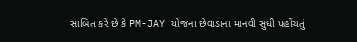સાબિત કરે છે કે PM-JAY યોજના છેવાડાના માનવી સુધી પહોંચતું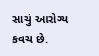સાચું આરોગ્ય કવચ છે.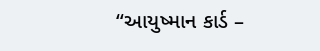“આયુષ્માન કાર્ડ –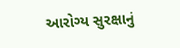આરોગ્ય સુરક્ષાનું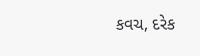કવચ, દરેક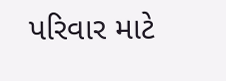પરિવાર માટે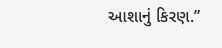આશાનું કિરણ.”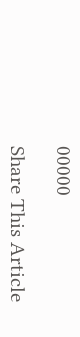00000

Share This Article